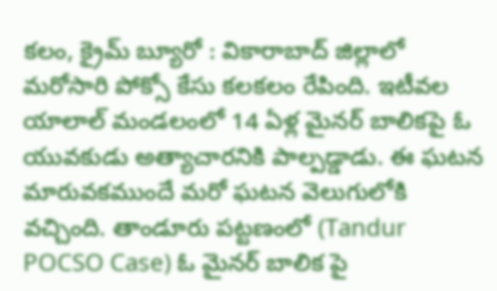కలం, క్రైమ్ బ్యూరో : వికారాబాద్ జిల్లాలో మరోసారి పోక్సో కేసు కలకలం రేపింది. ఇటీవల యాలాల్ మండలంలో 14 ఏళ్ల మైనర్ బాలికపై ఓ యువకుడు అత్యాచారనికి పాల్పడ్డాడు. ఈ ఘటన మారువకముందే మరో ఘటన వెలుగులోకి వచ్చింది. తాండూరు పట్టణంలో (Tandur POCSO Case) ఓ మైనర్ బాలిక పై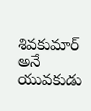శివకుమార్ అనే యువకుడు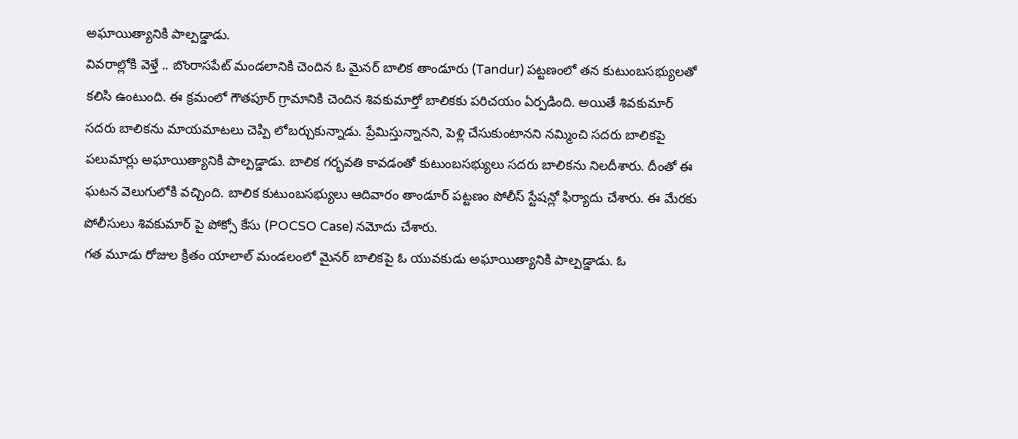అఘాయిత్యానికి పాల్పడ్డాడు.
వివరాల్లోకి వెళ్తే .. బొంరాసపేట్ మండలానికి చెందిన ఓ మైనర్ బాలిక తాండూరు (Tandur) పట్టణంలో తన కుటుంబసభ్యులతో కలిసి ఉంటుంది. ఈ క్రమంలో గౌతపూర్ గ్రామానికి చెందిన శివకుమార్తో బాలికకు పరిచయం ఏర్పడింది. అయితే శివకుమార్ సదరు బాలికను మాయమాటలు చెప్పి లోబర్చుకున్నాడు. ప్రేమిస్తున్నానని, పెళ్లి చేసుకుంటానని నమ్మించి సదరు బాలికపై పలుమార్లు అఘాయిత్యానికి పాల్పడ్డాడు. బాలిక గర్భవతి కావడంతో కుటుంబసభ్యులు సదరు బాలికను నిలదీశారు. దీంతో ఈ ఘటన వెలుగులోకి వచ్చింది. బాలిక కుటుంబసభ్యులు ఆదివారం తాండూర్ పట్టణం పోలీస్ స్టేషన్లో ఫిర్యాదు చేశారు. ఈ మేరకు పోలీసులు శివకుమార్ పై పోక్సో కేసు (POCSO Case) నమోదు చేశారు.
గత మూడు రోజుల క్రితం యాలాల్ మండలంలో మైనర్ బాలికపై ఓ యువకుడు అఘాయిత్యానికి పాల్పడ్డాడు. ఓ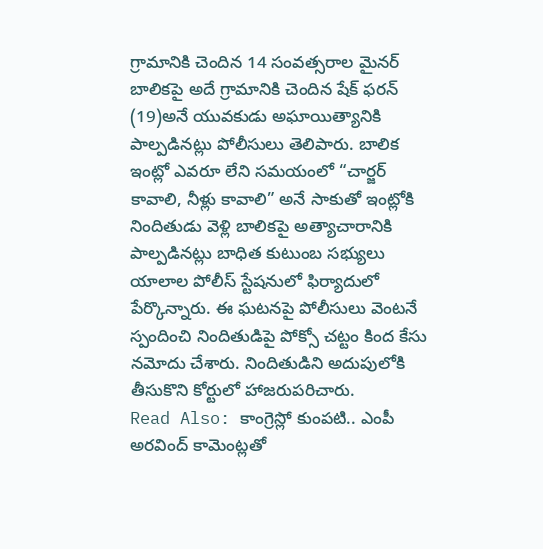గ్రామానికి చెందిన 14 సంవత్సరాల మైనర్ బాలికపై అదే గ్రామానికి చెందిన షేక్ ఫరన్ (19)అనే యువకుడు అఘాయిత్యానికి పాల్పడినట్లు పోలీసులు తెలిపారు. బాలిక ఇంట్లో ఎవరూ లేని సమయంలో “చార్జర్ కావాలి, నీళ్లు కావాలి” అనే సాకుతో ఇంట్లోకి నిందితుడు వెళ్లి బాలికపై అత్యాచారానికి పాల్పడినట్లు బాధిత కుటుంబ సభ్యులు యాలాల పోలీస్ స్టేషనులో ఫిర్యాదులో పేర్కొన్నారు. ఈ ఘటనపై పోలీసులు వెంటనే స్పందించి నిందితుడిపై పోక్సో చట్టం కింద కేసు నమోదు చేశారు. నిందితుడిని అదుపులోకి తీసుకొని కోర్టులో హాజరుపరిచారు.
Read Also: కాంగ్రెస్లో కుంపటి.. ఎంపీ అరవింద్ కామెంట్లతో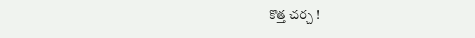కొత్త చర్చ !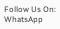Follow Us On: WhatsApp